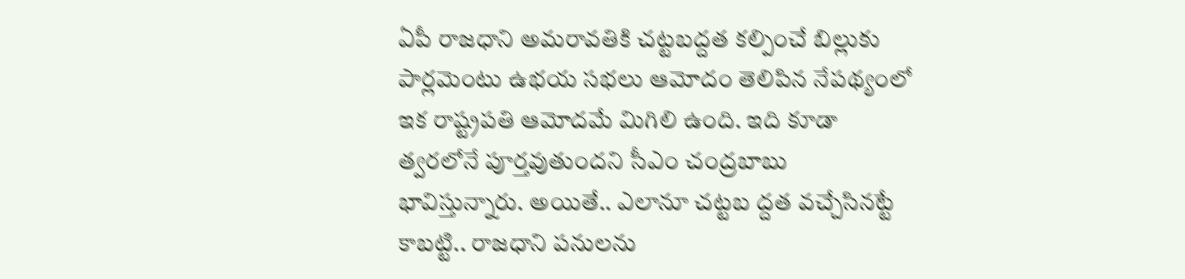ఏపీ రాజధాని అమరావతికి చట్టబద్దత కల్పించే బిల్లుకు పార్లమెంటు ఉభయ సభలు ఆమోదం తెలిపిన నేపథ్యంలో ఇక రాష్ట్రపతి ఆమోదమే మిగిలి ఉంది. ఇది కూడా త్వరలోనే పూర్తవుతుందని సీఎం చంద్రబాబు భావిస్తున్నారు. అయితే.. ఎలానూ చట్టబ ద్దత వచ్చేసినట్టే కాబట్టి.. రాజధాని పనులను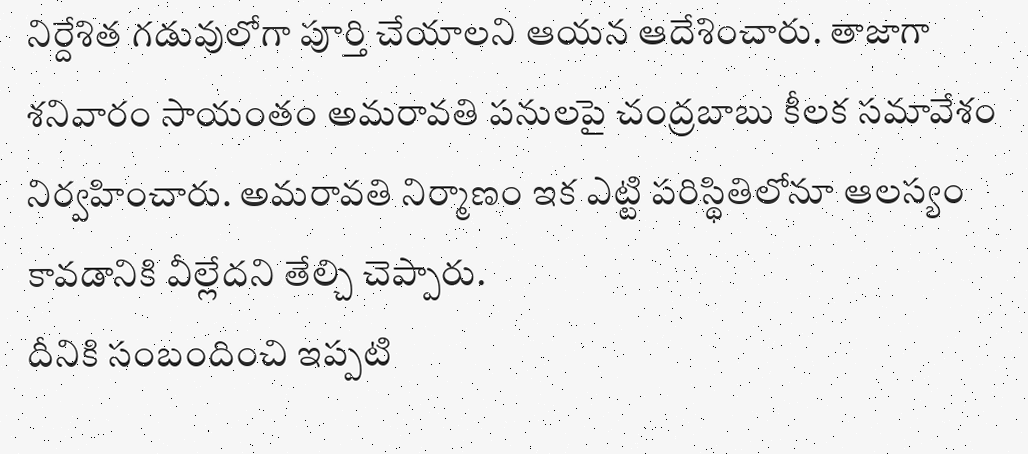నిర్దేశిత గడువులోగా పూర్తి చేయాలని ఆయన ఆదేశించారు. తాజాగా శనివారం సాయంతం అమరావతి పనులపై చంద్రబాబు కీలక సమావేశం నిర్వహించారు. అమరావతి నిర్మాణం ఇక ఎట్టి పరిస్థితిలోనూ ఆలస్యం కావడానికి వీల్లేదని తేల్చి చెప్పారు.
దీనికి సంబందించి ఇప్పటి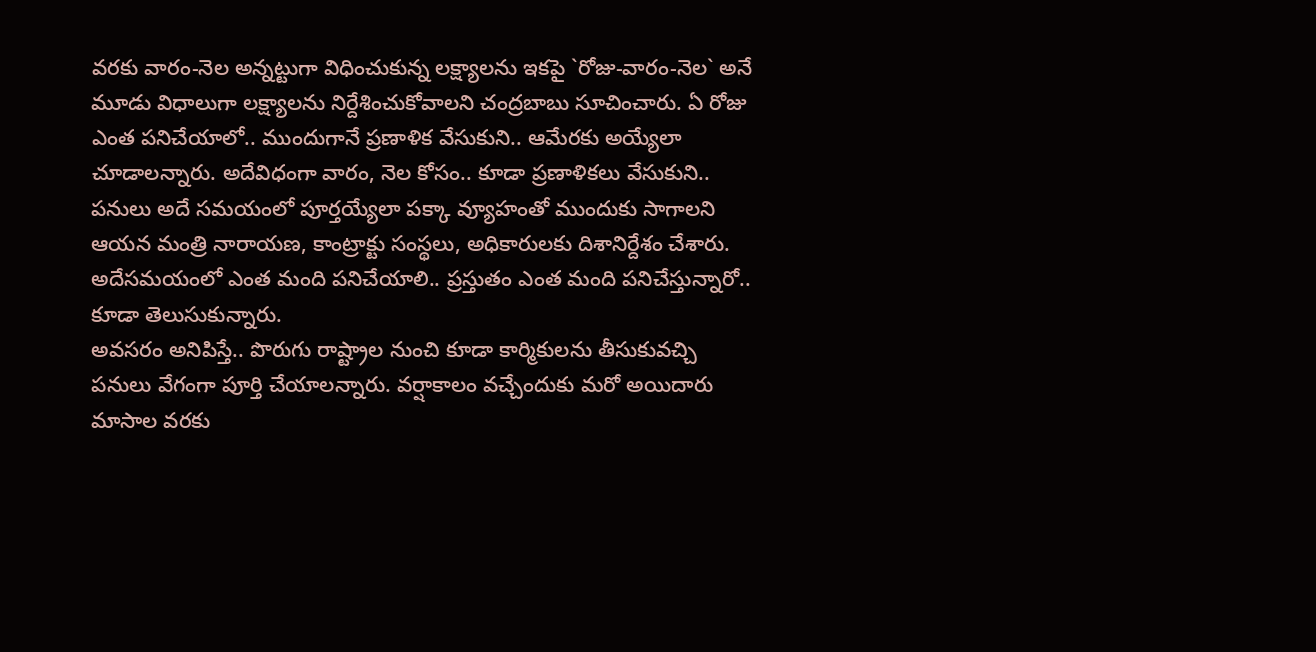వరకు వారం-నెల అన్నట్టుగా విధించుకున్న లక్ష్యాలను ఇకపై `రోజు-వారం-నెల` అనే మూడు విధాలుగా లక్ష్యాలను నిర్దేశించుకోవాలని చంద్రబాబు సూచించారు. ఏ రోజు ఎంత పనిచేయాలో.. ముందుగానే ప్రణాళిక వేసుకుని.. ఆమేరకు అయ్యేలా చూడాలన్నారు. అదేవిధంగా వారం, నెల కోసం.. కూడా ప్రణాళికలు వేసుకుని.. పనులు అదే సమయంలో పూర్తయ్యేలా పక్కా వ్యూహంతో ముందుకు సాగాలని ఆయన మంత్రి నారాయణ, కాంట్రాక్టు సంస్థలు, అధికారులకు దిశానిర్దేశం చేశారు. అదేసమయంలో ఎంత మంది పనిచేయాలి.. ప్రస్తుతం ఎంత మంది పనిచేస్తున్నారో.. కూడా తెలుసుకున్నారు.
అవసరం అనిపిస్తే.. పొరుగు రాష్ట్రాల నుంచి కూడా కార్మికులను తీసుకువచ్చి పనులు వేగంగా పూర్తి చేయాలన్నారు. వర్షాకాలం వచ్చేందుకు మరో అయిదారు మాసాల వరకు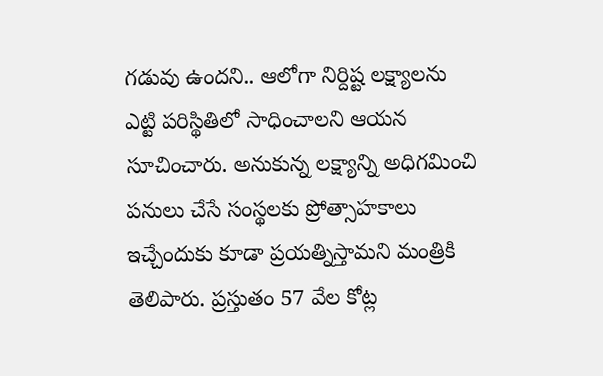గడువు ఉందని.. ఆలోగా నిర్దిష్ట లక్ష్యాలను ఎట్టి పరిస్థితిలో సాధించాలని ఆయన సూచించారు. అనుకున్న లక్ష్యాన్ని అధిగమించి పనులు చేసే సంస్థలకు ప్రోత్సాహకాలు ఇచ్చేందుకు కూడా ప్రయత్నిస్తామని మంత్రికి తెలిపారు. ప్రస్తుతం 57 వేల కోట్ల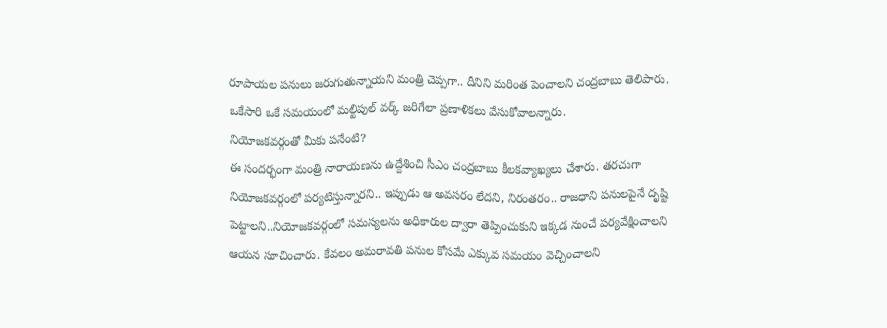రూపాయల పనులు జరుగుతున్నాయని మంత్రి చెప్పగా.. దీనిని మరింత పెంచాలని చంద్రబాబు తెలిపారు. ఒకేసారి ఒకే సమయంలో మల్టిపుల్ వర్క్ జరిగేలా ప్రణాళికలు వేసుకోవాలన్నారు.
నియోజకవర్గంతో మీకు పనేంటి?
ఈ సందర్భంగా మంత్రి నారాయణను ఉద్దేశించి సీఎం చంద్రబాబు కీలకవ్యాఖ్యలు చేశారు. తరచుగా నియోజకవర్గంలో పర్యటిస్తున్నారని.. ఇప్పుడు ఆ అవసరం లేదని, నిరంతరం.. రాజధాని పనులపైనే దృష్టి పెట్టాలని..నియోజకవర్గంలో సమస్యలను అధికారుల ద్వారా తెప్పించుకుని ఇక్కడ నుంచే పర్యవేక్షించాలని ఆయన సూచించారు. కేవలం అమరావతి పనుల కోసమే ఎక్కువ సమయం వెచ్చించాలని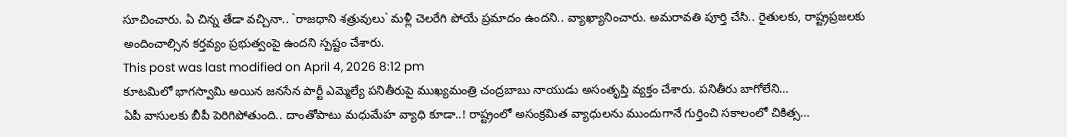సూచించారు. ఏ చిన్న తేడా వచ్చినా.. `రాజధాని శత్రువులు` మళ్లీ చెలరేగి పోయే ప్రమాదం ఉందని.. వ్యాఖ్యానించారు. అమరావతి పూర్తి చేసి.. రైతులకు, రాష్ట్రప్రజలకు అందించాల్సిన కర్తవ్యం ప్రభుత్వంపై ఉందని స్పష్టం చేశారు.
This post was last modified on April 4, 2026 8:12 pm
కూటమిలో భాగస్వామి అయిన జనసేన పార్టీ ఎమ్మెల్యే పనితీరుపై ముఖ్యమంత్రి చంద్రబాబు నాయుడు అసంతృప్తి వ్యక్తం చేశారు. పనితీరు బాగోలేని…
ఏపీ వాసులకు బీపీ పెరిగిపోతుంది.. దాంతోపాటు మధుమేహ వ్యాధి కూడా..! రాష్ట్రంలో అసంక్రమిత వ్యాధులను ముందుగానే గుర్తించి సకాలంలో చికిత్స…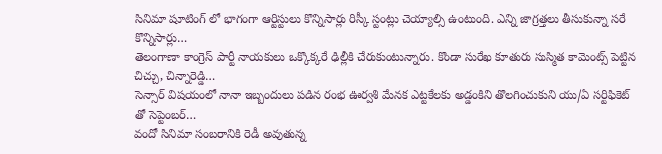సినిమా షూటింగ్ లో భాగంగా ఆర్టిస్టులు కొన్నిసార్లు రిస్కీ స్టంట్లు చెయ్యాల్సి ఉంటుంది. ఎన్ని జాగ్రత్తలు తీసుకున్నా సరే కొన్నిసార్లు…
తెలంగాణా కాంగ్రెస్ పార్టీ నాయకులు ఒక్కొక్కరే ఢిల్లీకి చేరుకుంటున్నారు. కొండా సురేఖ కూతురు సుస్మిత కామెంట్స్ పెట్టిన చిచ్చు, చిన్నారెడ్డి…
సెన్సార్ విషయంలో నానా ఇబ్బందులు పడిన రంభ ఊర్వశి మేనక ఎట్టకేలకు అడ్డంకిని తొలగించుకుని యు/ఏ సర్టిఫికెట్ తో సెప్టెంబర్…
వందో సినిమా సంబరానికి రెడీ అవుతున్న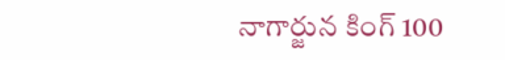నాగార్జున కింగ్ 100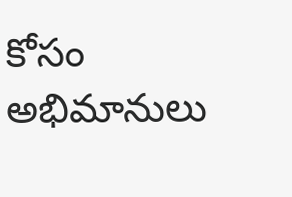కోసం అభిమానులు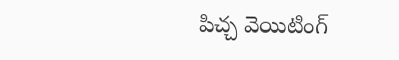పిచ్చ వెయిటింగ్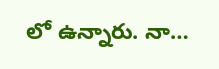లో ఉన్నారు. నా…